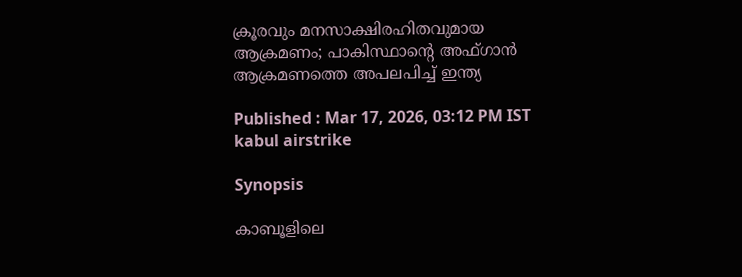ക്രൂരവും മനസാക്ഷിരഹിതവുമായ ആക്രമണം; പാകിസ്ഥാന്റെ അഫ്ഗാൻ ആക്രമണത്തെ അപലപിച്ച് ഇന്ത്യ

Published : Mar 17, 2026, 03:12 PM IST
kabul airstrike

Synopsis

കാബൂളിലെ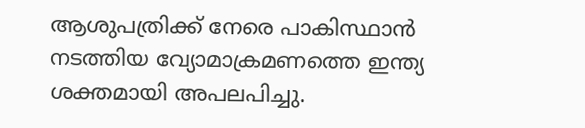ആശുപത്രിക്ക് നേരെ പാകിസ്ഥാൻ നടത്തിയ വ്യോമാക്രമണത്തെ ഇന്ത്യ ശക്തമായി അപലപിച്ചു.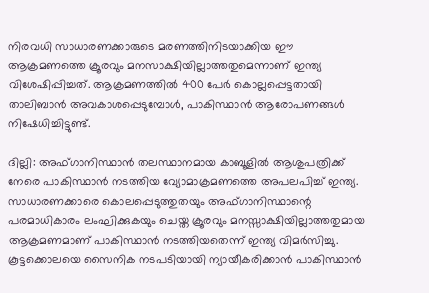നിരവധി സാധാരണക്കാരുടെ മരണത്തിനിടയാക്കിയ ഈ ആക്രമണത്തെ ക്രൂരവും മനസാക്ഷിയില്ലാത്തതുമെന്നാണ് ഇന്ത്യ വിശേഷിപ്പിച്ചത്. ആക്രമണത്തിൽ 400 പേർ കൊല്ലപ്പെട്ടതായി താലിബാൻ അവകാശപ്പെടുമ്പോൾ, പാകിസ്ഥാൻ ആരോപണങ്ങൾ നിഷേധിച്ചിട്ടുണ്ട്.

ദില്ലി: അഫ്ഗാനിസ്ഥാൻ തലസ്ഥാനമായ കാബൂളിൽ ആശുപത്രിക്ക് നേരെ പാകിസ്ഥാൻ നടത്തിയ വ്യോമാക്രമണത്തെ അപലപിച്ച് ഇന്ത്യ. സാധാരണക്കാരെ കൊലപ്പെടുത്തുതയും അഫ്ഗാനിസ്ഥാന്റെ പരമാധികാരം ലംഘിക്കുകയും ചെയ്ത ക്രൂരവും മനസ്സാക്ഷിയില്ലാത്തതുമായ ആക്രമണമാണ് പാകിസ്ഥാൻ നടത്തിയതെന്ന് ഇന്ത്യ വിമർസിച്ചു. കൂട്ടക്കൊലയെ സൈനിക നടപടിയായി ന്യായീകരിക്കാൻ പാകിസ്ഥാൻ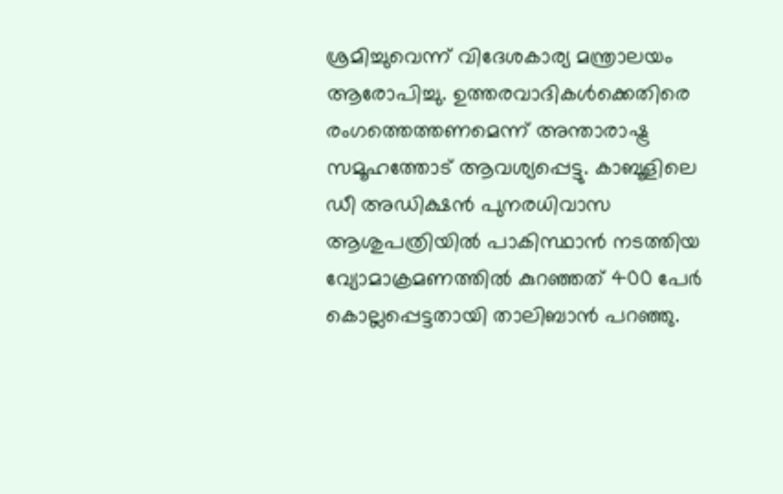ശ്രമിച്ചുവെന്ന് വിദേശകാര്യ മന്ത്രാലയം ആരോപിച്ചു. ഉത്തരവാദികൾക്കെതിരെ രംഗത്തെത്തണമെന്ന് അന്താരാഷ്ട്ര സമൂഹത്തോട് ആവശ്യപ്പെട്ടു. കാബൂളിലെ ഡീ അഡിക്ഷൻ പുനരധിവാസ ആശുപത്രിയിൽ പാകിസ്ഥാൻ നടത്തിയ വ്യോമാക്രമണത്തിൽ കുറഞ്ഞത് 400 പേർ കൊല്ലപ്പെട്ടതായി താലിബാൻ പറഞ്ഞു.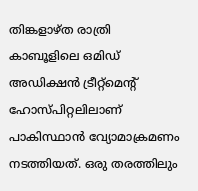തിങ്കളാഴ്ത രാത്രി കാബൂളിലെ ഒമിഡ് അഡിക്ഷൻ ട്രീറ്റ്‌മെന്റ് ഹോസ്പിറ്റലിലാണ് പാകിസ്ഥാൻ വ്യോമാക്രമണം നടത്തിയത്. ഒരു തരത്തിലും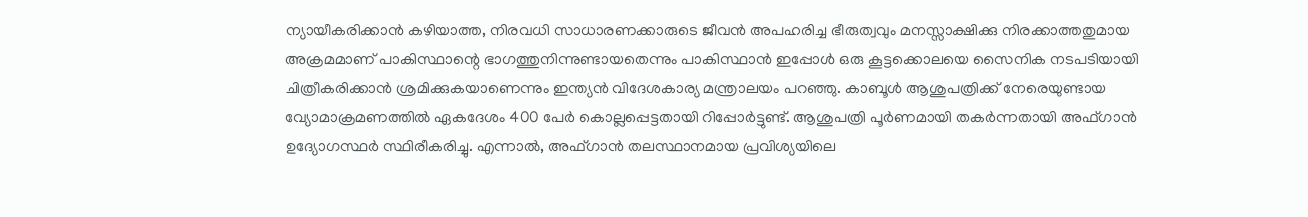ന്യായീകരിക്കാൻ കഴിയാത്ത, നിരവധി സാധാരണക്കാരുടെ ജീവൻ അപഹരിച്ച ഭീരുത്വവും മനസ്സാക്ഷിക്കു നിരക്കാത്തതുമായ അക്രമമാണ് പാകിസ്ഥാന്റെ ഭാഗത്തുനിന്നുണ്ടായതെന്നും പാകിസ്ഥാൻ ഇപ്പോൾ ഒരു കൂട്ടക്കൊലയെ സൈനിക നടപടിയായി ചിത്രീകരിക്കാൻ ശ്രമിക്കുകയാണെന്നും ഇന്ത്യൻ വിദേശകാര്യ മന്ത്രാലയം പറഞ്ഞു. കാബൂൾ ആശുപത്രിക്ക് നേരെയുണ്ടായ വ്യോമാക്രമണത്തിൽ ഏകദേശം 400 പേർ കൊല്ലപ്പെട്ടതായി റിപ്പോർട്ടുണ്ട്. ആശുപത്രി പൂർണമായി തകർന്നതായി അഫ്ഗാൻ ഉദ്യോഗസ്ഥർ സ്ഥിരീകരിച്ചു. എന്നാൽ, അഫ്ഗാൻ തലസ്ഥാനമായ പ്രവിശ്യയിലെ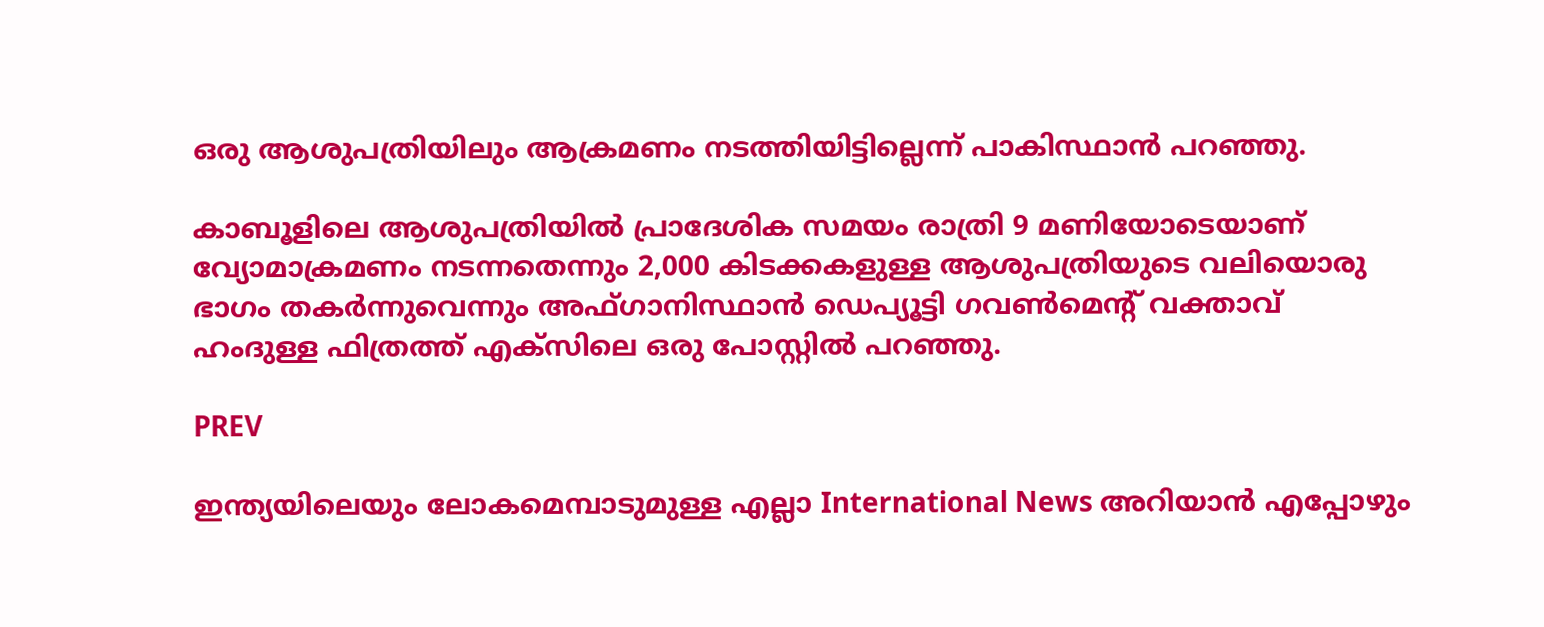ഒരു ആശുപത്രിയിലും ആക്രമണം നടത്തിയിട്ടില്ലെന്ന് പാകിസ്ഥാൻ പറഞ്ഞു.

കാബൂളിലെ ആശുപത്രിയിൽ പ്രാദേശിക സമയം രാത്രി 9 മണിയോടെയാണ് വ്യോമാക്രമണം നടന്നതെന്നും 2,000 കിടക്കകളുള്ള ആശുപത്രിയുടെ വലിയൊരു ഭാഗം തകർന്നുവെന്നും അഫ്ഗാനിസ്ഥാൻ ഡെപ്യൂട്ടി ഗവൺമെന്റ് വക്താവ് ഹംദുള്ള ഫിത്രത്ത് എക്‌സിലെ ഒരു പോസ്റ്റിൽ പറഞ്ഞു.

PREV

ഇന്ത്യയിലെയും ലോകമെമ്പാടുമുള്ള എല്ലാ International News അറിയാൻ എപ്പോഴും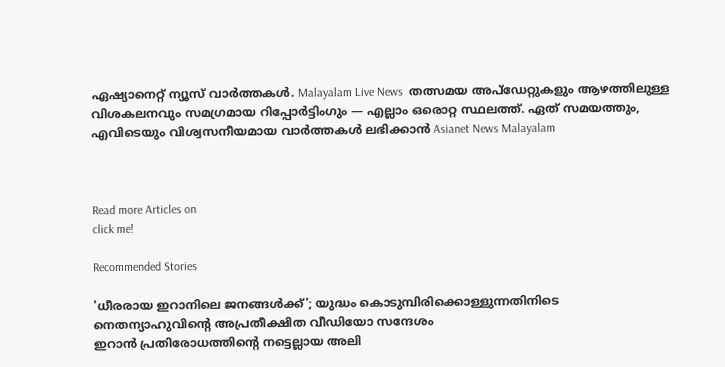ഏഷ്യാനെറ്റ് ന്യൂസ് വാർത്തകൾ. Malayalam Live News  തത്സമയ അപ്‌ഡേറ്റുകളും ആഴത്തിലുള്ള വിശകലനവും സമഗ്രമായ റിപ്പോർട്ടിംഗും — എല്ലാം ഒരൊറ്റ സ്ഥലത്ത്. ഏത് സമയത്തും, എവിടെയും വിശ്വസനീയമായ വാർത്തകൾ ലഭിക്കാൻ Asianet News Malayalam



Read more Articles on
click me!

Recommended Stories

'ധീരരായ ഇറാനിലെ ജനങ്ങൾക്ക്'; യുദ്ധം കൊടുമ്പിരിക്കൊള്ളുന്നതിനിടെ നെതന്യാഹുവിന്‍റെ അപ്രതീക്ഷിത വീഡിയോ സന്ദേശം
ഇറാൻ പ്രതിരോധത്തിന്‍റെ നട്ടെല്ലായ അലി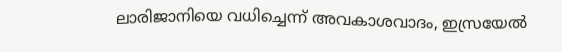ലാരിജാനിയെ വധിച്ചെന്ന് അവകാശവാദം, ഇസ്രയേൽ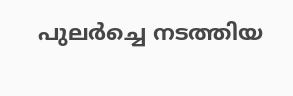പുലർച്ചെ നടത്തിയ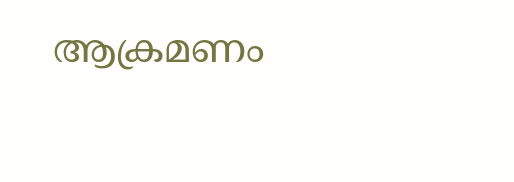ആക്രമണം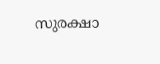സുരക്ഷാ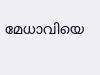മേധാവിയെ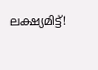ലക്ഷ്യമിട്ട്!